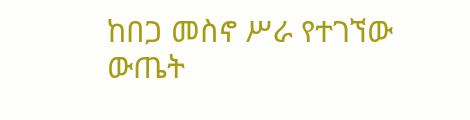ከበጋ መስኖ ሥራ የተገኘው ውጤት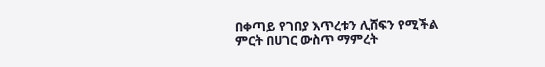በቀጣይ የገበያ እጥረቱን ሊሸፍን የሚችል ምርት በሀገር ውስጥ ማምረት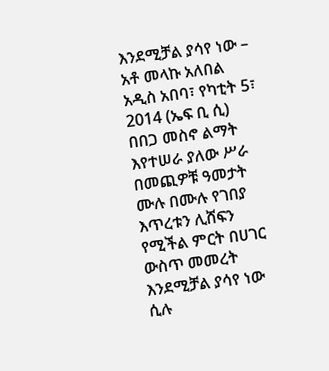እንደሚቻል ያሳየ ነው – አቶ መላኩ አለበል
አዲስ አበባ፣ የካቲት 5፣ 2014 (ኤፍ ቢ ሲ) በበጋ መስኖ ልማት እየተሠራ ያለው ሥራ በመጪዎቹ ዓመታት ሙሉ በሙሉ የገበያ እጥረቱን ሊሸፍን የሚችል ምርት በሀገር ውስጥ መመረት እንደሚቻል ያሳየ ነው ሲሉ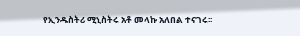የኢንዱስትሪ ሚኒስትሩ አቶ መላኩ አለበል ተናገሩ፡፡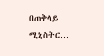በጠቅላይ ሚኒስትር…